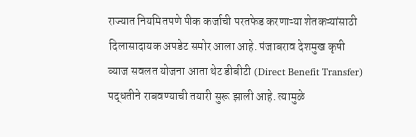राज्यात नियमितपणे पीक कर्जाची परतफेड करणाऱ्या शेतकऱ्यांसाठी दिलासादायक अपडेट समोर आला आहे. पंजाबराव देशमुख कृषी व्याज सवलत योजना आता थेट डीबीटी (Direct Benefit Transfer) पद्धतीने राबवण्याची तयारी सुरू झाली आहे. त्यामुळे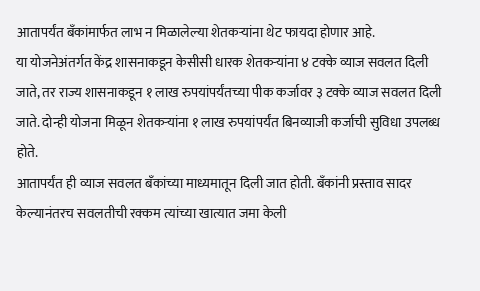आतापर्यंत बँकांमार्फत लाभ न मिळालेल्या शेतकऱ्यांना थेट फायदा होणार आहे.
या योजनेअंतर्गत केंद्र शासनाकडून केसीसी धारक शेतकऱ्यांना ४ टक्के व्याज सवलत दिली जाते, तर राज्य शासनाकडून १ लाख रुपयांपर्यंतच्या पीक कर्जावर ३ टक्के व्याज सवलत दिली जाते. दोन्ही योजना मिळून शेतकऱ्यांना १ लाख रुपयांपर्यंत बिनव्याजी कर्जाची सुविधा उपलब्ध होते.
आतापर्यंत ही व्याज सवलत बँकांच्या माध्यमातून दिली जात होती. बँकांनी प्रस्ताव सादर केल्यानंतरच सवलतीची रक्कम त्यांच्या खात्यात जमा केली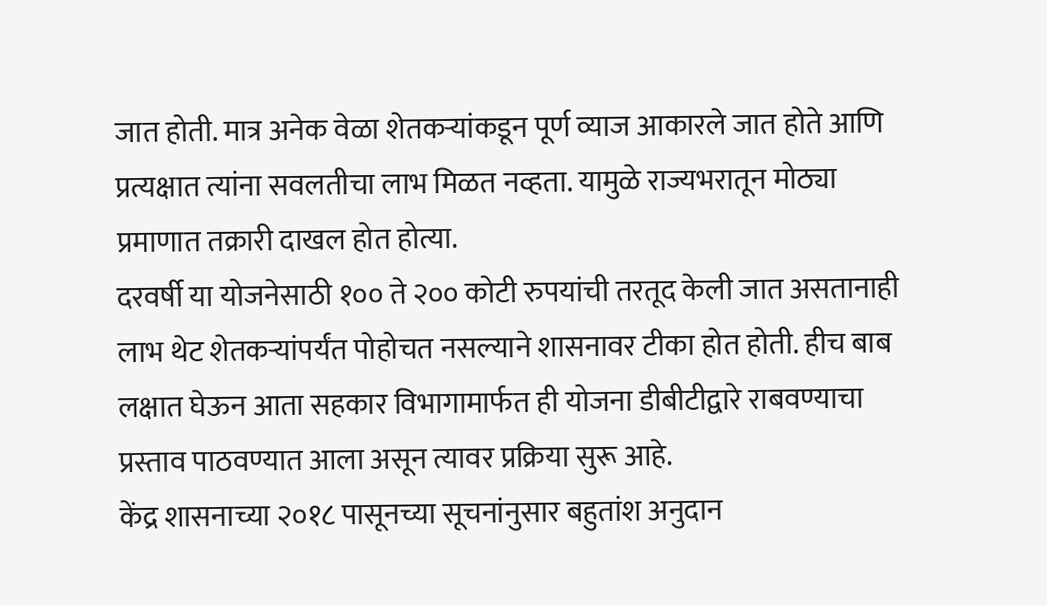जात होती. मात्र अनेक वेळा शेतकऱ्यांकडून पूर्ण व्याज आकारले जात होते आणि प्रत्यक्षात त्यांना सवलतीचा लाभ मिळत नव्हता. यामुळे राज्यभरातून मोठ्या प्रमाणात तक्रारी दाखल होत होत्या.
दरवर्षी या योजनेसाठी १०० ते २०० कोटी रुपयांची तरतूद केली जात असतानाही लाभ थेट शेतकऱ्यांपर्यंत पोहोचत नसल्याने शासनावर टीका होत होती. हीच बाब लक्षात घेऊन आता सहकार विभागामार्फत ही योजना डीबीटीद्वारे राबवण्याचा प्रस्ताव पाठवण्यात आला असून त्यावर प्रक्रिया सुरू आहे.
केंद्र शासनाच्या २०१८ पासूनच्या सूचनांनुसार बहुतांश अनुदान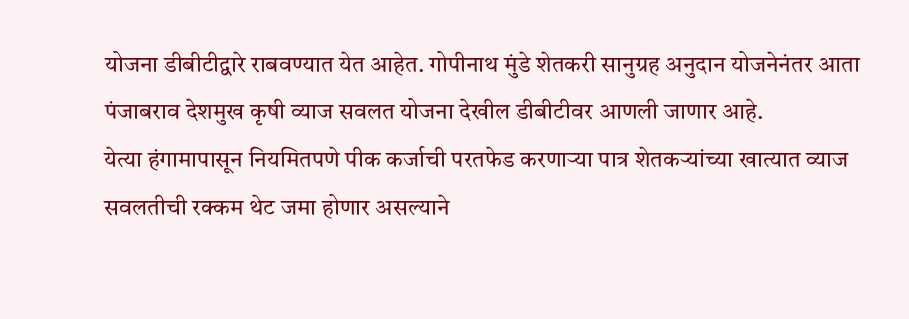योजना डीबीटीद्वारे राबवण्यात येत आहेत. गोपीनाथ मुंडे शेतकरी सानुग्रह अनुदान योजनेनंतर आता पंजाबराव देशमुख कृषी व्याज सवलत योजना देखील डीबीटीवर आणली जाणार आहे.
येत्या हंगामापासून नियमितपणे पीक कर्जाची परतफेड करणाऱ्या पात्र शेतकऱ्यांच्या खात्यात व्याज सवलतीची रक्कम थेट जमा होणार असल्याने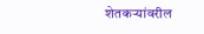शेतकऱ्यांवरील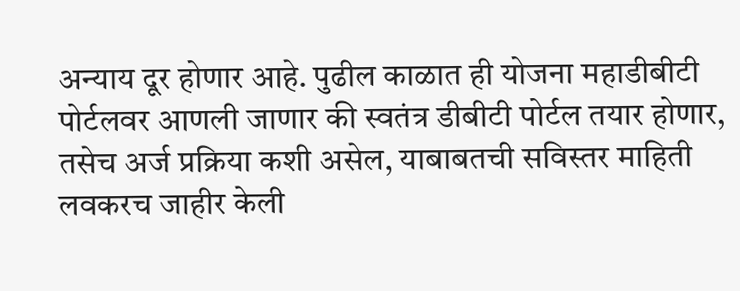अन्याय दूर होणार आहे. पुढील काळात ही योजना महाडीबीटी पोर्टलवर आणली जाणार की स्वतंत्र डीबीटी पोर्टल तयार होणार, तसेच अर्ज प्रक्रिया कशी असेल, याबाबतची सविस्तर माहिती लवकरच जाहीर केली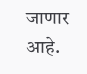जाणार आहे.